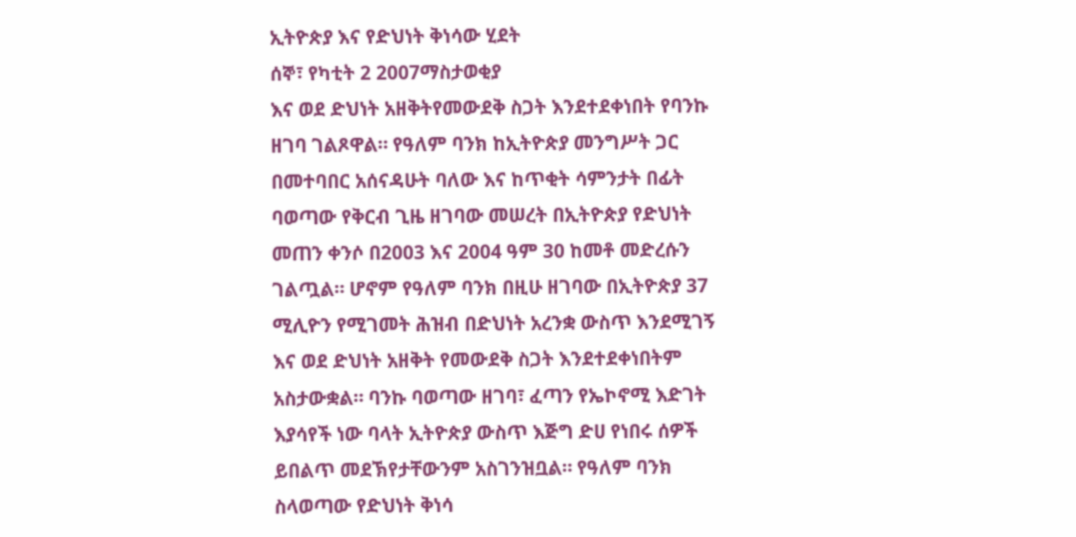ኢትዮጵያ እና የድህነት ቅነሳው ሂደት
ሰኞ፣ የካቲት 2 2007ማስታወቂያ
እና ወደ ድህነት አዘቅትየመውደቅ ስጋት እንደተደቀነበት የባንኩ ዘገባ ገልጾዋል። የዓለም ባንክ ከኢትዮጵያ መንግሥት ጋር በመተባበር አሰናዳሁት ባለው እና ከጥቂት ሳምንታት በፊት ባወጣው የቅርብ ጊዜ ዘገባው መሠረት በኢትዮጵያ የድህነት መጠን ቀንሶ በ2003 እና 2004 ዓም 30 ከመቶ መድረሱን ገልጧል። ሆኖም የዓለም ባንክ በዚሁ ዘገባው በኢትዮጵያ 37 ሚሊዮን የሚገመት ሕዝብ በድህነት አረንቋ ውስጥ እንደሚገኝ እና ወደ ድህነት አዘቅት የመውደቅ ስጋት እንደተደቀነበትም አስታውቋል። ባንኩ ባወጣው ዘገባ፣ ፈጣን የኤኮኖሚ እድገት እያሳየች ነው ባላት ኢትዮጵያ ውስጥ እጅግ ድሀ የነበሩ ሰዎች ይበልጥ መደኽየታቸውንም አስገንዝቧል። የዓለም ባንክ ስላወጣው የድህነት ቅነሳ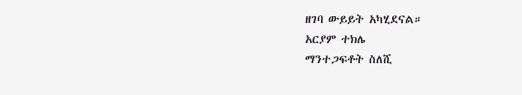ዘገባ ውይይት አካሂደናል።
አርያም ተክሌ
ማንተጋፍቶት ስለሺ